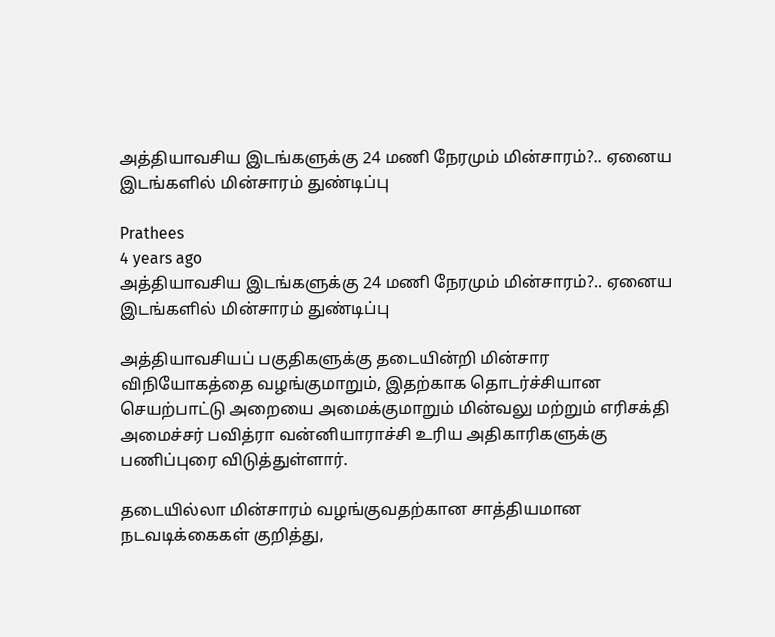அத்தியாவசிய இடங்களுக்கு 24 மணி நேரமும் மின்சாரம்?.. ஏனைய இடங்களில் மின்சாரம் துண்டிப்பு

Prathees
4 years ago
அத்தியாவசிய இடங்களுக்கு 24 மணி நேரமும் மின்சாரம்?.. ஏனைய இடங்களில் மின்சாரம் துண்டிப்பு

அத்தியாவசியப் பகுதிகளுக்கு தடையின்றி மின்சார விநியோகத்தை வழங்குமாறும், இதற்காக தொடர்ச்சியான செயற்பாட்டு அறையை அமைக்குமாறும் மின்வலு மற்றும் எரிசக்தி அமைச்சர் பவித்ரா வன்னியாராச்சி உரிய அதிகாரிகளுக்கு பணிப்புரை விடுத்துள்ளார்.

தடையில்லா மின்சாரம் வழங்குவதற்கான சாத்தியமான நடவடிக்கைகள் குறித்து,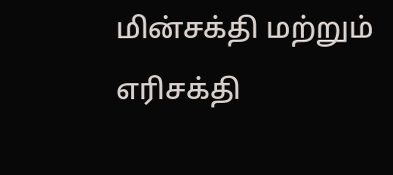மின்சக்தி மற்றும் எரிசக்தி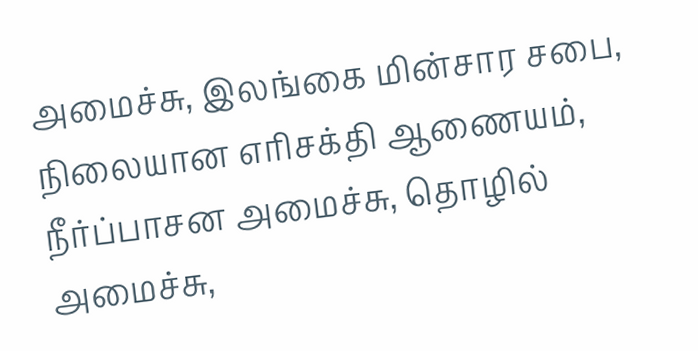அமைச்சு, இலங்கை மின்சார சபை, நிலையான எரிசக்தி ஆணையம், நீர்ப்பாசன அமைச்சு, தொழில் அமைச்சு,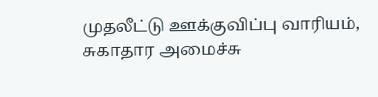முதலீட்டு ஊக்குவிப்பு வாரியம், சுகாதார அமைச்சு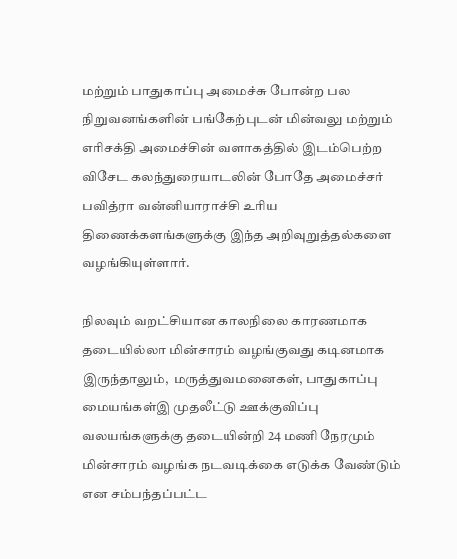மற்றும் பாதுகாப்பு அமைச்சு போன்ற பல நிறுவனங்களின் பங்கேற்புடன் மின்வலு மற்றும் எரிசக்தி அமைச்சின் வளாகத்தில் இடம்பெற்ற விசேட கலந்துரையாடலின் போதே அமைச்சர் பவித்ரா வன்னியாராச்சி உரிய திணைக்களங்களுக்கு இந்த அறிவுறுத்தல்களை வழங்கியுள்ளார்.

நிலவும் வறட்சியான காலநிலை காரணமாக தடையில்லா மின்சாரம் வழங்குவது கடினமாக இருந்தாலும்,  மருத்துவமனைகள், பாதுகாப்பு மையங்கள்இ முதலீட்டு ஊக்குவிப்பு வலயங்களுக்கு தடையின்றி 24 மணி நேரமும் மின்சாரம் வழங்க நடவடிக்கை எடுக்க வேண்டும் என சம்பந்தப்பட்ட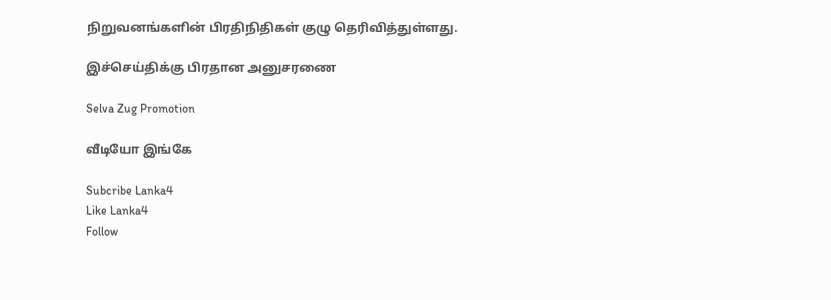நிறுவனங்களின் பிரதிநிதிகள் குழு தெரிவித்துள்ளது.

இச்செய்திக்கு பிரதான அனுசரணை

Selva Zug Promotion

வீடியோ இங்கே

Subcribe Lanka4
Like Lanka4
Follow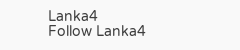Lanka4
Follow Lanka4